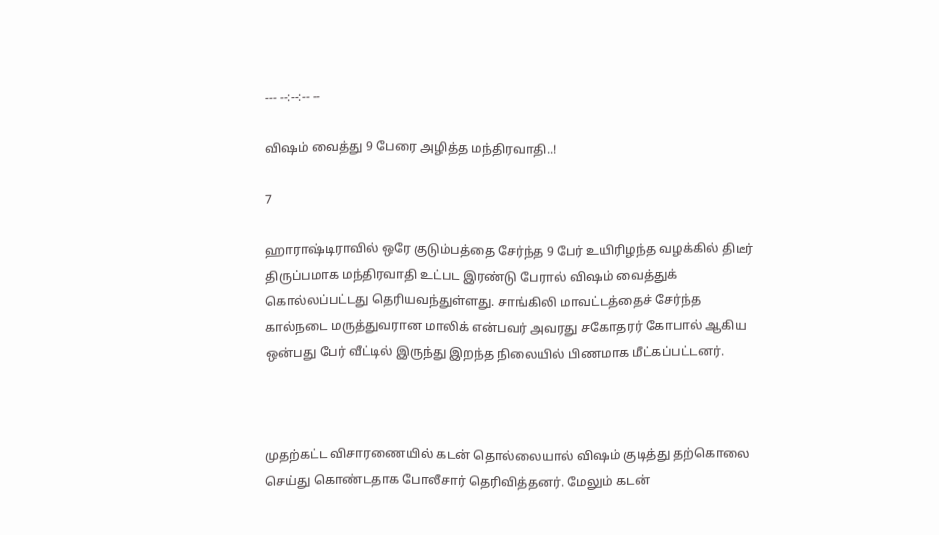--- --:--:-- --

விஷம் வைத்து 9 பேரை அழித்த மந்திரவாதி..!

7

ஹாராஷ்டிராவில் ஒரே குடும்பத்தை சேர்ந்த 9 பேர் உயிரிழந்த வழக்கில் திடீர் திருப்பமாக மந்திரவாதி உட்பட இரண்டு பேரால் விஷம் வைத்துக் கொல்லப்பட்டது தெரியவந்துள்ளது. சாங்கிலி மாவட்டத்தைச் சேர்ந்த கால்நடை மருத்துவரான மாலிக் என்பவர் அவரது சகோதரர் கோபால் ஆகிய ஒன்பது பேர் வீட்டில் இருந்து இறந்த நிலையில் பிணமாக மீட்கப்பட்டனர்.



முதற்கட்ட விசாரணையில் கடன் தொல்லையால் விஷம் குடித்து தற்கொலை செய்து கொண்டதாக போலீசார் தெரிவித்தனர். மேலும் கடன்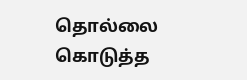தொல்லை கொடுத்த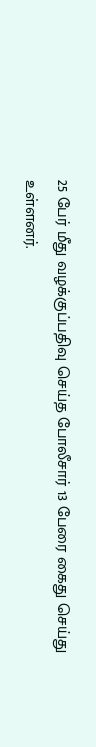25 பேர் மீது வழக்குப்பதிவு செய்த போலீசார் 13 பேரை கைது செய்து உள்ளனர்.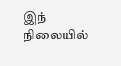இந் நிலையில்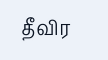தீவிர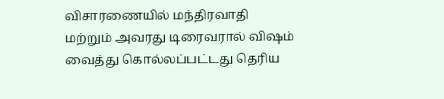விசாரணையில் மந்திரவாதி மற்றும் அவரது டிரைவரால் விஷம் வைத்து கொல்லப்பட்டது தெரிய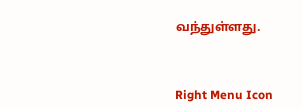வந்துள்ளது.



Right Menu Icon